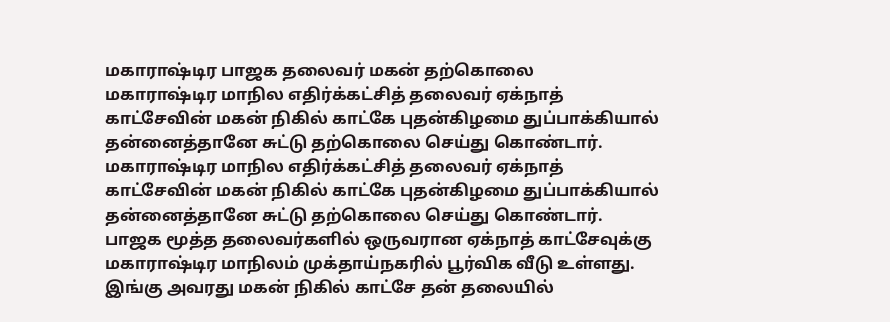மகாராஷ்டிர பாஜக தலைவர் மகன் தற்கொலை
மகாராஷ்டிர மாநில எதிர்க்கட்சித் தலைவர் ஏக்நாத் காட்சேவின் மகன் நிகில் காட்கே புதன்கிழமை துப்பாக்கியால் தன்னைத்தானே சுட்டு தற்கொலை செய்து கொண்டார்.
மகாராஷ்டிர மாநில எதிர்க்கட்சித் தலைவர் ஏக்நாத் காட்சேவின் மகன் நிகில் காட்கே புதன்கிழமை துப்பாக்கியால் தன்னைத்தானே சுட்டு தற்கொலை செய்து கொண்டார்.
பாஜக மூத்த தலைவர்களில் ஒருவரான ஏக்நாத் காட்சேவுக்கு மகாராஷ்டிர மாநிலம் முக்தாய்நகரில் பூர்விக வீடு உள்ளது. இங்கு அவரது மகன் நிகில் காட்சே தன் தலையில்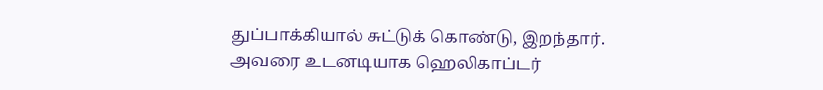துப்பாக்கியால் சுட்டுக் கொண்டு, இறந்தார். அவரை உடனடியாக ஹெலிகாப்டர்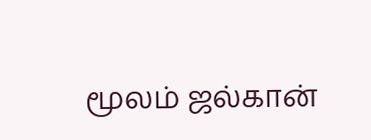மூலம் ஜல்கான்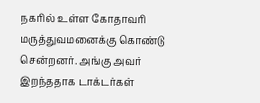நகரில் உள்ள கோதாவரி மருத்துவமனைக்கு கொண்டு சென்றனர். அங்கு அவர் இறந்ததாக டாக்டர்கள்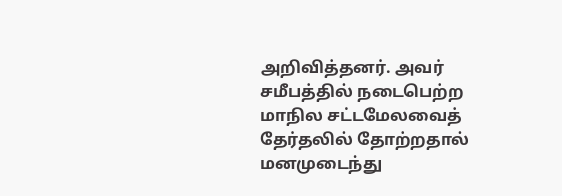அறிவித்தனர். அவர் சமீபத்தில் நடைபெற்ற மாநில சட்டமேலவைத் தேர்தலில் தோற்றதால் மனமுடைந்து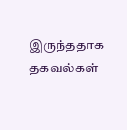இருந்ததாக தகவல்கள்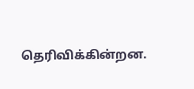தெரிவிக்கின்றன.